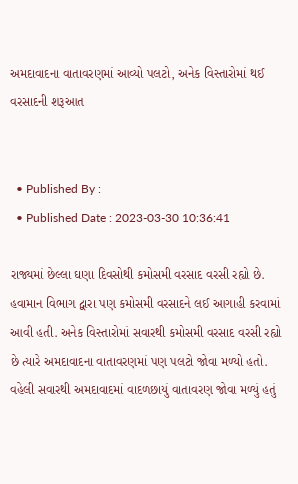અમદાવાદના વાતાવરણમાં આવ્યો પલટો, અનેક વિસ્તારોમાં થઈ વરસાદની શરૂઆત


  • Published By :
  • Published Date : 2023-03-30 10:36:41

રાજ્યમાં છેલ્લા ઘણા દિવસોથી કમોસમી વરસાદ વરસી રહ્યો છે. હવામાન વિભાગ દ્વારા પણ કમોસમી વરસાદને લઈ આગાહી કરવામાં આવી હતી. અનેક વિસ્તારોમાં સવારથી કમોસમી વરસાદ વરસી રહ્યો છે ત્યારે અમદાવાદના વાતાવરણમાં પણ પલટો જોવા મળ્યો હતો. વહેલી સવારથી અમદાવાદમાં વાદળછાયું વાતાવરણ જોવા મળ્યું હતું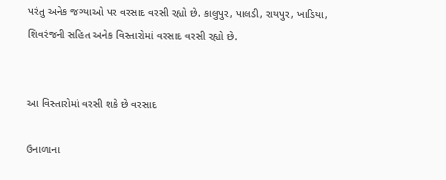પરંતુ અનેક જગ્યાઓ પર વરસાદ વરસી રહ્યો છે. કાલુપુર, પાલડી, રાયપુર, ખાડિયા, શિવરંજની સહિત અનેક વિસ્તારોમાં વરસાદ વરસી રહ્યો છે.


આ વિસ્તારોમાં વરસી શકે છે વરસાદ

ઉનાળાના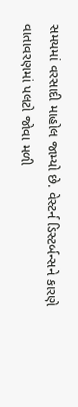સમયમાં વરસાદી માહોલ જામ્યો છે. વેસ્ટર્ન ડિસ્ટર્બન્સને કારણે વાતાવરણમાં પલટો જોવા મળી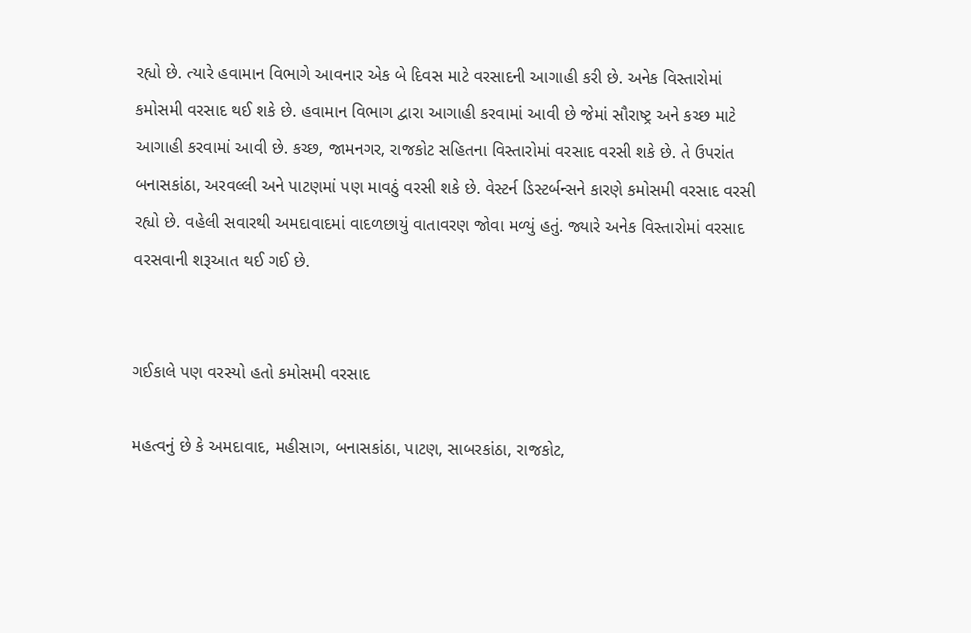રહ્યો છે. ત્યારે હવામાન વિભાગે આવનાર એક બે દિવસ માટે વરસાદની આગાહી કરી છે. અનેક વિસ્તારોમાં કમોસમી વરસાદ થઈ શકે છે. હવામાન વિભાગ દ્વારા આગાહી કરવામાં આવી છે જેમાં સૌરાષ્ટ્ર અને કચ્છ માટે આગાહી કરવામાં આવી છે. કચ્છ, જામનગર, રાજકોટ સહિતના વિસ્તારોમાં વરસાદ વરસી શકે છે. તે ઉપરાંત બનાસકાંઠા, અરવલ્લી અને પાટણમાં પણ માવઠું વરસી શકે છે. વેસ્ટર્ન ડિસ્ટર્બન્સને કારણે કમોસમી વરસાદ વરસી રહ્યો છે. વહેલી સવારથી અમદાવાદમાં વાદળછાયું વાતાવરણ જોવા મળ્યું હતું. જ્યારે અનેક વિસ્તારોમાં વરસાદ વરસવાની શરૂઆત થઈ ગઈ છે.


ગઈકાલે પણ વરસ્યો હતો કમોસમી વરસાદ

મહત્વનું છે કે અમદાવાદ, મહીસાગ, બનાસકાંઠા, પાટણ, સાબરકાંઠા, રાજકોટ,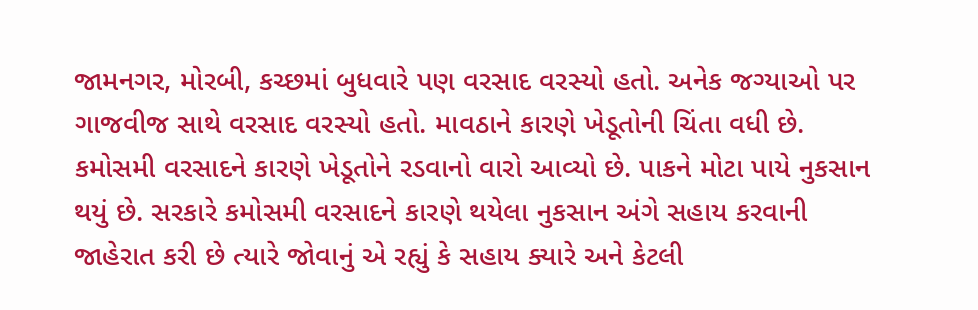જામનગર, મોરબી, કચ્છમાં બુધવારે પણ વરસાદ વરસ્યો હતો. અનેક જગ્યાઓ પર ગાજવીજ સાથે વરસાદ વરસ્યો હતો. માવઠાને કારણે ખેડૂતોની ચિંતા વધી છે. કમોસમી વરસાદને કારણે ખેડૂતોને રડવાનો વારો આવ્યો છે. પાકને મોટા પાયે નુકસાન થયું છે. સરકારે કમોસમી વરસાદને કારણે થયેલા નુકસાન અંગે સહાય કરવાની જાહેરાત કરી છે ત્યારે જોવાનું એ રહ્યું કે સહાય ક્યારે અને કેટલી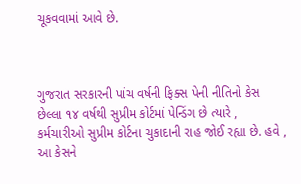ચૂકવવામાં આવે છે.



ગુજરાત સરકારની પાંચ વર્ષની ફિક્સ પેની નીતિનો કેસ છેલ્લા ૧૪ વર્ષથી સુપ્રીમ કોર્ટમાં પેન્ડિંગ છે ત્યારે , કર્મચારીઓ સુપ્રીમ કોર્ટના ચુકાદાની રાહ જોઈ રહ્યા છે. હવે , આ કેસને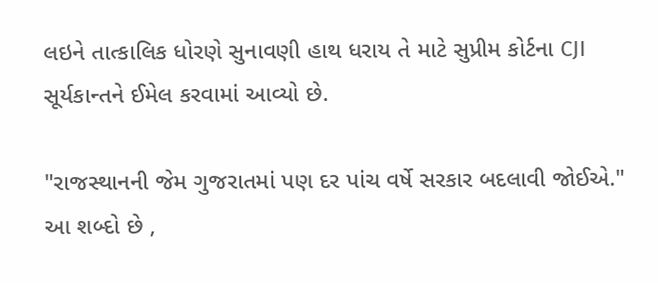લઇને તાત્કાલિક ધોરણે સુનાવણી હાથ ધરાય તે માટે સુપ્રીમ કોર્ટના CJI સૂર્યકાન્તને ઈમેલ કરવામાં આવ્યો છે.

"રાજસ્થાનની જેમ ગુજરાતમાં પણ દર પાંચ વર્ષે સરકાર બદલાવી જોઈએ." આ શબ્દો છે ,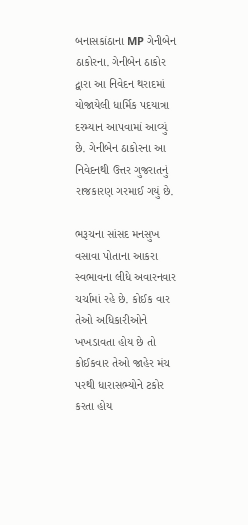બનાસકાંઠાના MP ગેનીબેન ઠાકોરના. ગેનીબેન ઠાકોર દ્વારા આ નિવેદન થરાદમાં યોજાયેલી ધાર્મિક પદયાત્રા દરમ્યાન આપવામાં આવ્યું છે. ગેનીબેન ઠાકોરના આ નિવેદનથી ઉત્તર ગુજરાતનું રાજકારણ ગરમાઈ ગયું છે.

ભરૂચના સાંસદ મનસુખ વસાવા પોતાના આકરા સ્વભાવના લીધે અવારનવાર ચર્ચામાં રહે છે. કોઈક વાર તેઓ અધિકારીઓને ખખડાવતા હોય છે તો કોઈકવાર તેઓ જાહેર મંચ પરથી ધારાસભ્યોને ટકોર કરતા હોય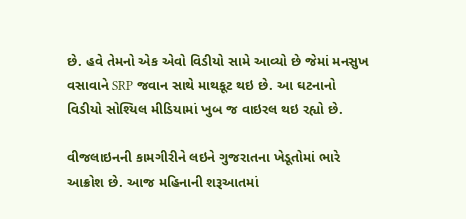છે. હવે તેમનો એક એવો વિડીયો સામે આવ્યો છે જેમાં મનસુખ વસાવાને SRP જવાન સાથે માથકૂટ થઇ છે. આ ઘટનાનો વિડીયો સોશ્યિલ મીડિયામાં ખુબ જ વાઇરલ થઇ રહ્યો છે.

વીજલાઇનની કામગીરીને લઇને ગુજરાતના ખેડૂતોમાં ભારે આક્રોશ છે. આજ મહિનાની શરૂઆતમાં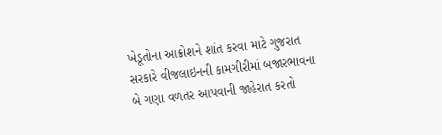ખેડૂતોના આક્રોશને શાંત કરવા માટે ગુજરાત સરકારે વીજલાઇનની કામગીરીમાં બજારભાવના બે ગણા વળતર આપવાની જાહેરાત કરતો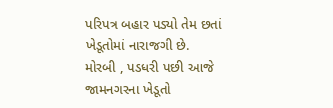પરિપત્ર બહાર પડ્યો તેમ છતાં ખેડૂતોમાં નારાજગી છે. મોરબી , પડધરી પછી આજે જામનગરના ખેડૂતો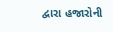દ્વારા હજારોની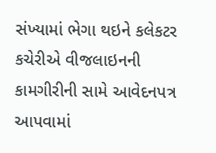સંખ્યામાં ભેગા થઇને કલેકટર કચેરીએ વીજલાઇનની કામગીરીની સામે આવેદનપત્ર આપવામાં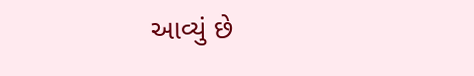આવ્યું છે